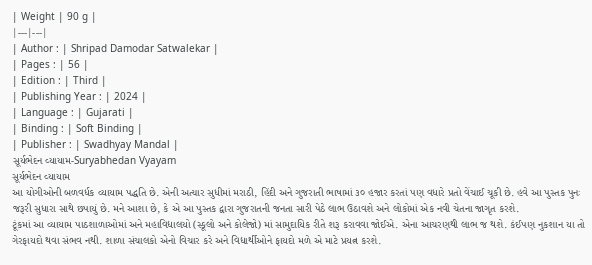| Weight | 90 g |
|---|---|
| Author : | Shripad Damodar Satwalekar |
| Pages : | 56 |
| Edition : | Third |
| Publishing Year : | 2024 |
| Language : | Gujarati |
| Binding : | Soft Binding |
| Publisher : | Swadhyay Mandal |
સૂર્યભેદન વ્યાયામ-Suryabhedan Vyayam
સૂર્યભેદન વ્યાયામ
આ યોગીઓની બળવર્ધક વ્યાયામ પદ્ધતિ છે. એની અત્યાર સુધીમાં મરાઠી, હિંદી અને ગુજરાતી ભાષામાં ૩૦ હજાર કરતાં પણ વધારે પ્રતો વેંચાઈ ચૂકી છે. હવે આ પુસ્તક પુનઃ જરૂરી સુધારા સાથે છપાયું છે. મને આશા છે, કે એ આ પુસ્તક દ્વારા ગુજરાતની જનતા સારી પેઠે લાભ ઉઠાવશે અને લોકોમાં એક નવી ચેતના જાગૃત કરશે.
ટૂંકમાં આ વ્યાયામ પાઠશાળાઓમાં અને મહાવિદ્યાલયો (સ્કૂલો અને કોલેજો) માં સામુદાયિક રીતે શરૂ કરાવવા જોઈએ. એના આચરણથી લાભ જ થશે. કંઈપણ નુકશાન યા તો ગેરફાયદો થવા સંભવ નથી. શાળા સંચાલકો એનો વિચાર કરે અને વિદ્યાર્થીઓને ફાયદો મળે એ માટે પ્રયત્ન કરશે.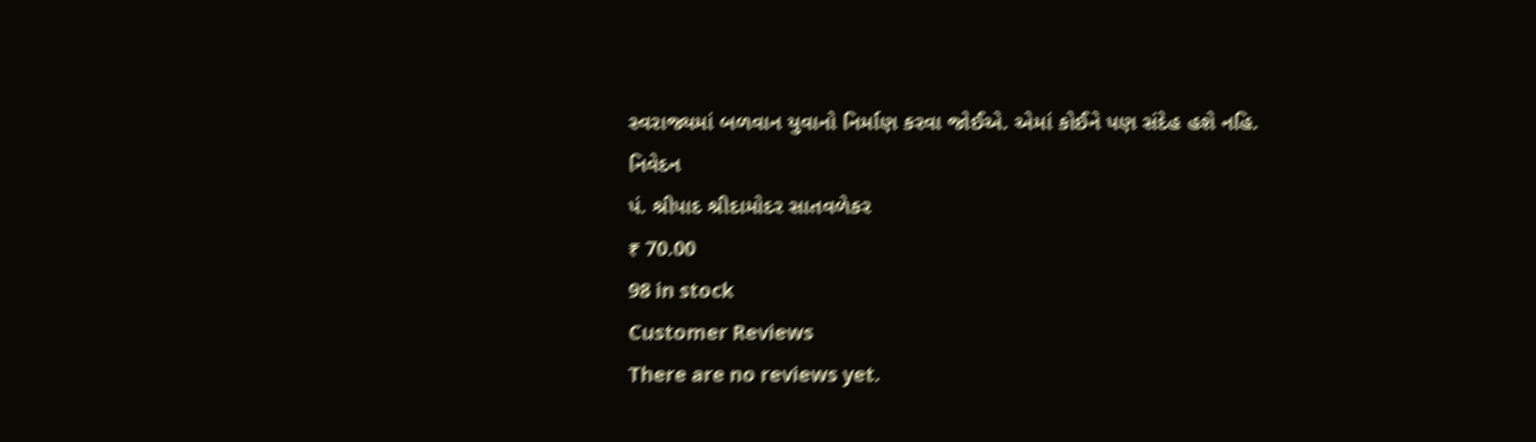સ્વરાજ્યમાં બળવાન યુવાનો નિર્માણ કરવા જોઈએ. એમાં કોઈને પણ સંદેહ હશે નહિ.
નિવેદન
પં. શ્રીપાદ શ્રીદામોદર સાતવળેકર
₹ 70.00
98 in stock
Customer Reviews
There are no reviews yet.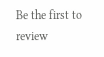Be the first to review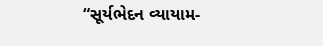“સૂર્યભેદન વ્યાયામ-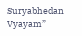Suryabhedan Vyayam”